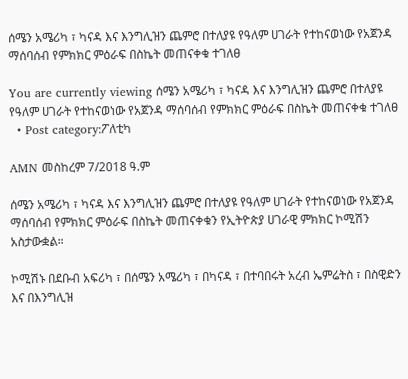ሰሜን አሜሪካ ፣ ካናዳ እና እንግሊዝን ጨምሮ በተለያዩ የዓለም ሀገራት የተከናወነው የአጀንዳ ማሰባሰብ የምክክር ምዕራፍ በስኬት መጠናቀቁ ተገለፀ

You are currently viewing ሰሜን አሜሪካ ፣ ካናዳ እና እንግሊዝን ጨምሮ በተለያዩ የዓለም ሀገራት የተከናወነው የአጀንዳ ማሰባሰብ የምክክር ምዕራፍ በስኬት መጠናቀቁ ተገለፀ
  • Post category:ፖለቲካ

AMN መስከረም 7/2018 ዓ.ም

ሰሜን አሜሪካ ፣ ካናዳ እና እንግሊዝን ጨምሮ በተለያዩ የዓለም ሀገራት የተከናወነው የአጀንዳ ማሰባሰብ የምክክር ምዕራፍ በስኬት መጠናቀቁን የኢትዮጵያ ሀገራዊ ምክክር ኮሚሽን አስታውቋል።

ኮሚሽኑ በደቡብ አፍሪካ ፣ በሰሜን አሜሪካ ፣ በካናዳ ፣ በተባበሩት አረብ ኤምሬትስ ፣ በስዊድን እና በእንግሊዝ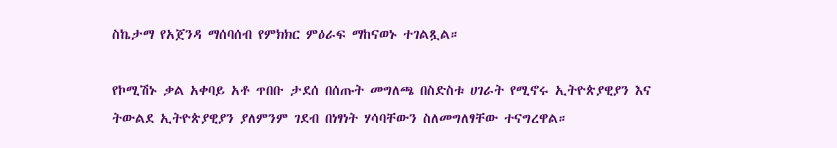ስኬታማ የአጀንዳ ማሰባሰብ የምክክር ምዕራፍ ማከናወኑ ተገልጿል።

የኮሚሽኑ ቃል አቀባይ አቶ ጥበቡ ታደሰ በሰጡት መግለጫ በስድስቱ ሀገራት የሚኖሩ ኢትዮጵያዊያን እና ትውልደ ኢትዮጵያዊያን ያለምንም ገደብ በነፃነት ሃሳባቸውን ስለመግለፃቸው ተናግረዋል።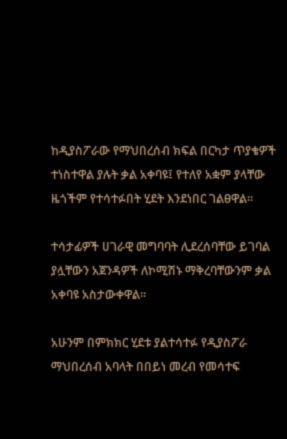ከዲያስፖራው የማህበረሰብ ክፍል በርካታ ጥያቄዎች ተነስተዋል ያሉት ቃል አቀባዩ፤ የተለየ አቋም ያላቸው ዜጎችም የተሳተፉበት ሂደት እንደነበር ገልፀዋል።

ተሳታፊዎች ሀገራዊ መግባባት ሊደረሰባቸው ይገባል ያሏቸውን አጀንዳዎች ለኮሚሽኑ ማቅረባቸውንም ቃል አቀባዩ አስታውቀዋል።

አሁንም በምክክር ሂደቱ ያልተሳተፉ የዲያስፖራ ማህበረሰብ አባላት በበይነ መረብ የመሳተፍ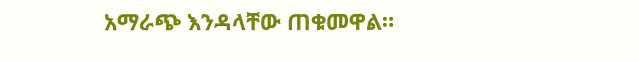አማራጭ እንዳላቸው ጠቁመዋል።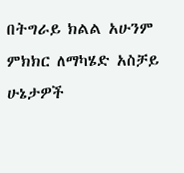በትግራይ ክልል አሁንም ምክክር ለማካሄድ አስቻይ ሁኔታዎች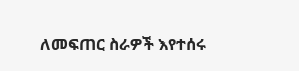ለመፍጠር ስራዎች እየተሰሩ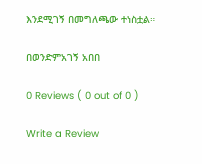እንደሚገኝ በመግለጫው ተነስቷል።

በወንድምአገኝ አበበ

0 Reviews ( 0 out of 0 )

Write a Review